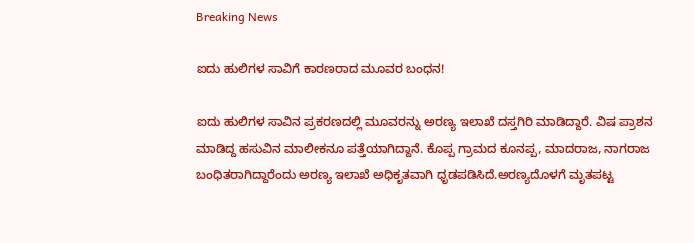Breaking News

ಐದು ಹುಲಿಗಳ ಸಾವಿಗೆ ಕಾರಣರಾದ ಮೂವರ ಬಂಧನ!

ಐದು ಹುಲಿಗಳ ಸಾವಿನ ಪ್ರಕರಣದಲ್ಲಿ ಮೂವರನ್ನು ಅರಣ್ಯ ಇಲಾಖೆ ದಸ್ತಗಿರಿ ಮಾಡಿದ್ದಾರೆ. ವಿಷ ಪ್ರಾಶನ ಮಾಡಿದ್ದ ಹಸುವಿನ ಮಾಲೀಕನೂ ಪತ್ತೆಯಾಗಿದ್ದಾನೆ. ಕೊಪ್ಪ ಗ್ರಾಮದ ಕೂನಪ್ಪ, ಮಾದರಾಜ, ನಾಗರಾಜ ಬಂಧಿತರಾಗಿದ್ದಾರೆಂದು ಅರಣ್ಯ ಇಲಾಖೆ ಅಧಿಕೃತವಾಗಿ ಧೃಡಪಡಿಸಿದೆ.ಅರಣ್ಯದೊಳಗೆ ಮೃತಪಟ್ಟ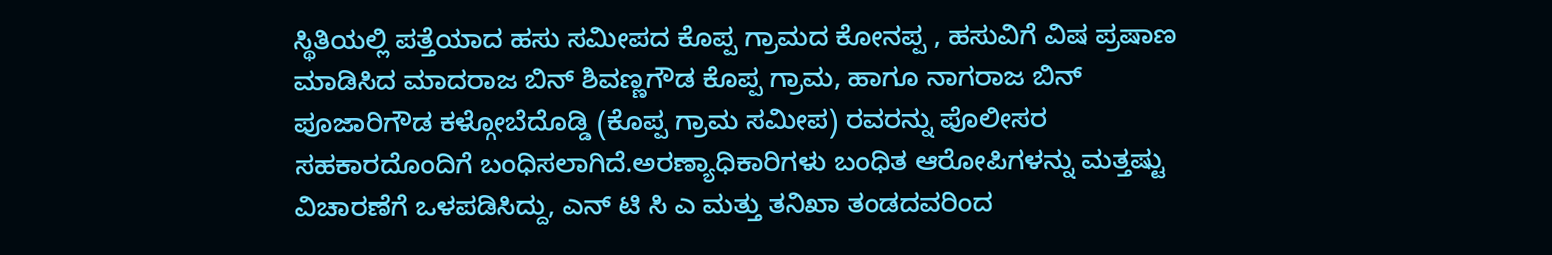ಸ್ಥಿತಿಯಲ್ಲಿ ಪತ್ತೆಯಾದ ಹಸು ಸಮೀಪದ ಕೊಪ್ಪ ಗ್ರಾಮದ ಕೋನಪ್ಪ , ಹಸುವಿಗೆ ವಿಷ ಪ್ರಷಾಣ ಮಾಡಿಸಿದ ಮಾದರಾಜ ಬಿನ್ ಶಿವಣ್ಣಗೌಡ ಕೊಪ್ಪ ಗ್ರಾಮ, ಹಾಗೂ ನಾಗರಾಜ ಬಿನ್ ಪೂಜಾರಿಗೌಡ ಕಳ್ಗೋಬೆದೊಡ್ಡಿ (ಕೊಪ್ಪ ಗ್ರಾಮ ಸಮೀಪ) ರವರನ್ನು ಪೊಲೀಸರ ಸಹಕಾರದೊಂದಿಗೆ ಬಂಧಿಸಲಾಗಿದೆ.ಅರಣ್ಯಾಧಿಕಾರಿಗಳು ಬಂಧಿತ ಆರೋಪಿಗಳನ್ನು ಮತ್ತಷ್ಟು ವಿಚಾರಣೆಗೆ ಒಳಪಡಿಸಿದ್ದು, ಎನ್ ಟಿ ಸಿ ಎ ಮತ್ತು ತನಿಖಾ ತಂಡದವರಿಂದ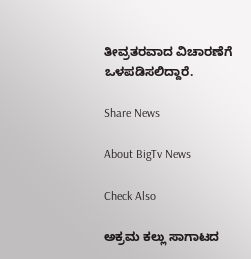ತೀವ್ರತರವಾದ ವಿಚಾರಣೆಗೆ ಒಳಪಡಿಸಲಿದ್ದಾರೆ.

Share News

About BigTv News

Check Also

ಅಕ್ರಮ ಕಲ್ಲು ಸಾಗಾಟದ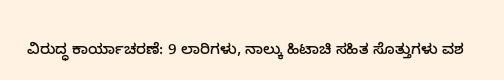ವಿರುದ್ಧ ಕಾರ್ಯಾಚರಣೆ: 9 ಲಾರಿಗಳು, ನಾಲ್ಕು ಹಿಟಾಚಿ ಸಹಿತ ಸೊತ್ತುಗಳು ವಶ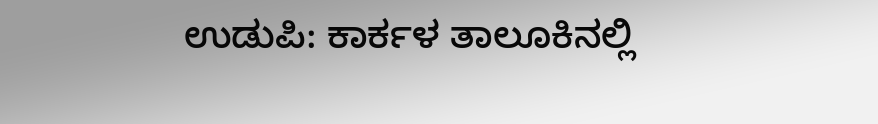ಉಡುಪಿ: ಕಾರ್ಕಳ ತಾಲೂಕಿನಲ್ಲಿ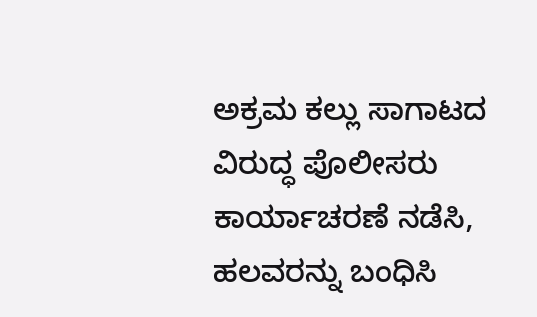ಅಕ್ರಮ ಕಲ್ಲು ಸಾಗಾಟದ ವಿರುದ್ಧ ಪೊಲೀಸರು ಕಾರ್ಯಾಚರಣೆ ನಡೆಸಿ, ಹಲವರನ್ನು ಬಂಧಿಸಿ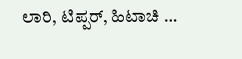ಲಾರಿ, ಟಿಪ್ಪರ್, ಹಿಟಾಚಿ …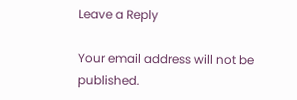Leave a Reply

Your email address will not be published.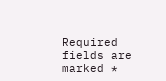Required fields are marked *